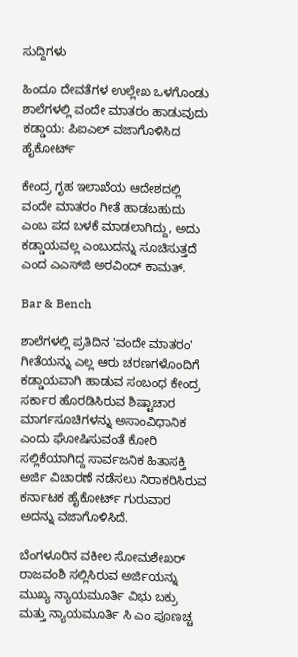ಸುದ್ದಿಗಳು

ಹಿಂದೂ ದೇವತೆಗಳ ಉಲ್ಲೇಖ ಒಳಗೊಂಡು ಶಾಲೆಗಳಲ್ಲಿ ವಂದೇ ಮಾತರಂ ಹಾಡುವುದು ಕಡ್ಡಾಯ: ಪಿಐಎಲ್‌ ವಜಾಗೊಳಿಸಿದ ಹೈಕೋರ್ಟ್‌

ಕೇಂದ್ರ ಗೃಹ ಇಲಾಖೆಯ ಆದೇಶದಲ್ಲಿ ವಂದೇ ಮಾತರಂ ಗೀತೆ ಹಾಡಬಹುದು ಎಂಬ ಪದ ಬಳಕೆ ಮಾಡಲಾಗಿದ್ದು, ಅದು ಕಡ್ಡಾಯವಲ್ಲ ಎಂಬುದನ್ನು ಸೂಚಿಸುತ್ತದೆ ಎಂದ ಎಎಸ್‌ಜಿ ಅರವಿಂದ್‌ ಕಾಮತ್.

Bar & Bench

ಶಾಲೆಗಳಲ್ಲಿ ಪ್ರತಿದಿನ 'ವಂದೇ ಮಾತರಂ' ಗೀತೆಯನ್ನು ಎಲ್ಲ ಆರು ಚರಣಗಳೊಂದಿಗೆ ಕಡ್ಡಾಯವಾಗಿ ಹಾಡುವ ಸಂಬಂಧ ಕೇಂದ್ರ ಸರ್ಕಾರ ಹೊರಡಿಸಿರುವ ಶಿಷ್ಟಾಚಾರ ಮಾರ್ಗಸೂಚಿಗಳನ್ನು ಅಸಾಂವಿಧಾನಿಕ ಎಂದು ಘೋಷಿಸುವಂತೆ ಕೋರಿ ಸಲ್ಲಿಕೆಯಾಗಿದ್ದ ಸಾರ್ವಜನಿಕ ಹಿತಾಸಕ್ತಿ ಅರ್ಜಿ ವಿಚಾರಣೆ ನಡೆಸಲು ನಿರಾಕರಿಸಿರುವ ಕರ್ನಾಟಕ ಹೈಕೋರ್ಟ್ ಗುರುವಾರ ಅದನ್ನು ವಜಾಗೊಳಿಸಿದೆ.

ಬೆಂಗಳೂರಿನ ವಕೀಲ ಸೋಮಶೇಖರ್ ರಾಜವಂಶಿ ಸಲ್ಲಿಸಿರುವ ಅರ್ಜಿಯನ್ನು ಮುಖ್ಯ ನ್ಯಾಯಮೂರ್ತಿ ವಿಭು ಬಕ್ರು ಮತ್ತು ನ್ಯಾಯಮೂರ್ತಿ ಸಿ ಎಂ ಪೂಣಚ್ಚ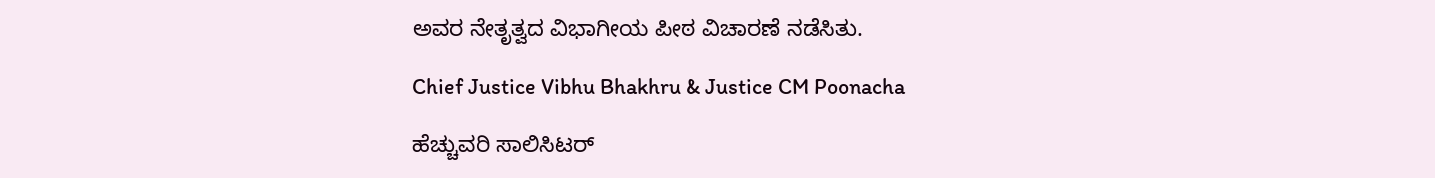ಅವರ ನೇತೃತ್ವದ ವಿಭಾಗೀಯ ಪೀಠ ವಿಚಾರಣೆ ನಡೆಸಿತು.

Chief Justice Vibhu Bhakhru & Justice CM Poonacha

ಹೆಚ್ಚುವರಿ ಸಾಲಿಸಿಟರ್‌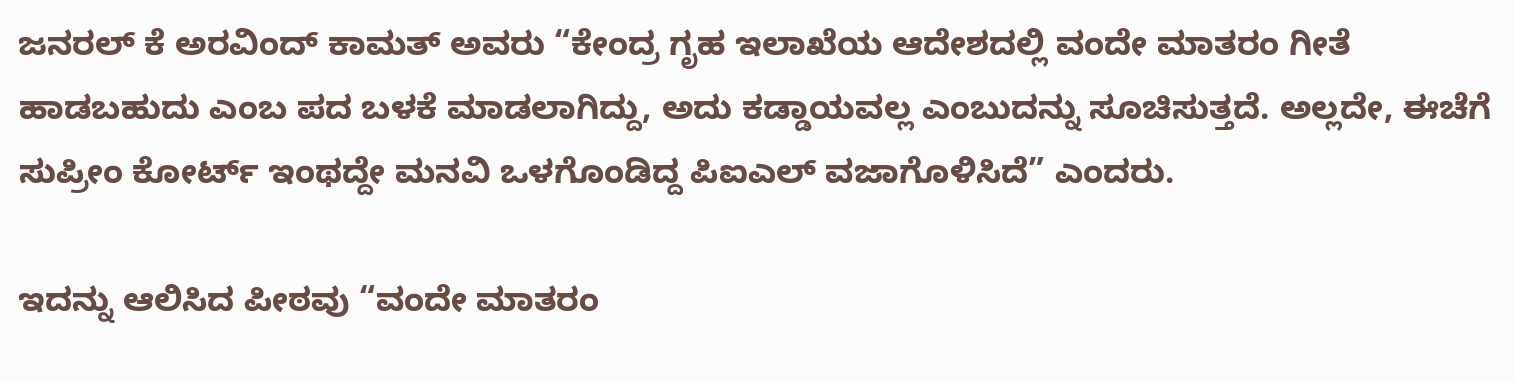ಜನರಲ್‌ ಕೆ ಅರವಿಂದ್‌ ಕಾಮತ್‌ ಅವರು “ಕೇಂದ್ರ ಗೃಹ ಇಲಾಖೆಯ ಆದೇಶದಲ್ಲಿ ವಂದೇ ಮಾತರಂ ಗೀತೆ ಹಾಡಬಹುದು ಎಂಬ ಪದ ಬಳಕೆ ಮಾಡಲಾಗಿದ್ದು, ಅದು ಕಡ್ಡಾಯವಲ್ಲ ಎಂಬುದನ್ನು ಸೂಚಿಸುತ್ತದೆ. ಅಲ್ಲದೇ, ಈಚೆಗೆ ಸುಪ್ರೀಂ ಕೋರ್ಟ್‌ ಇಂಥದ್ದೇ ಮನವಿ ಒಳಗೊಂಡಿದ್ದ ಪಿಐಎಲ್‌ ವಜಾಗೊಳಿಸಿದೆ” ಎಂದರು.

ಇದನ್ನು ಆಲಿಸಿದ ಪೀಠವು “ವಂದೇ ಮಾತರಂ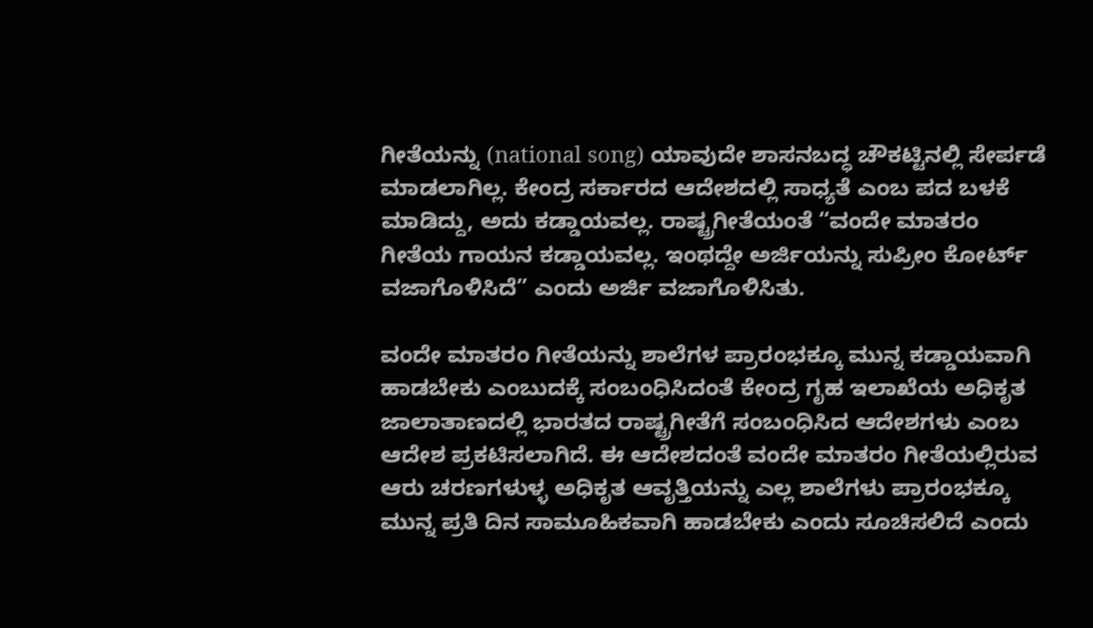ಗೀತೆಯನ್ನು (national song) ಯಾವುದೇ ಶಾಸನಬದ್ಧ ಚೌಕಟ್ಟಿನಲ್ಲಿ ಸೇರ್ಪಡೆ ಮಾಡಲಾಗಿಲ್ಲ. ಕೇಂದ್ರ ಸರ್ಕಾರದ ಆದೇಶದಲ್ಲಿ ಸಾಧ್ಯತೆ ಎಂಬ ಪದ ಬಳಕೆ ಮಾಡಿದ್ದು, ಅದು ಕಡ್ಡಾಯವಲ್ಲ. ರಾಷ್ಟ್ರಗೀತೆಯಂತೆ “ವಂದೇ ಮಾತರಂ ಗೀತೆಯ ಗಾಯನ ಕಡ್ಡಾಯವಲ್ಲ. ಇಂಥದ್ದೇ ಅರ್ಜಿಯನ್ನು ಸುಪ್ರೀಂ ಕೋರ್ಟ್‌ ವಜಾಗೊಳಿಸಿದೆ” ಎಂದು ಅರ್ಜಿ ವಜಾಗೊಳಿಸಿತು.

ವಂದೇ ಮಾತರಂ ಗೀತೆಯನ್ನು ಶಾಲೆಗಳ ಪ್ರಾರಂಭಕ್ಕೂ ಮುನ್ನ ಕಡ್ಡಾಯವಾಗಿ ಹಾಡಬೇಕು ಎಂಬುದಕ್ಕೆ ಸಂಬಂಧಿಸಿದಂತೆ ಕೇಂದ್ರ ಗೃಹ ಇಲಾಖೆಯ ಅಧಿಕೃತ ಜಾಲಾತಾಣದಲ್ಲಿ ಭಾರತದ ರಾಷ್ಟ್ರಗೀತೆಗೆ ಸಂಬಂಧಿಸಿದ ಆದೇಶಗಳು ಎಂಬ ಆದೇಶ ಪ್ರಕಟಿಸಲಾಗಿದೆ. ಈ ಆದೇಶದಂತೆ ವಂದೇ ಮಾತರಂ ಗೀತೆಯಲ್ಲಿರುವ ಆರು ಚರಣಗಳುಳ್ಳ ಅಧಿಕೃತ ಆವೃತ್ತಿಯನ್ನು ಎಲ್ಲ ಶಾಲೆಗಳು ಪ್ರಾರಂಭಕ್ಕೂ ಮುನ್ನ ಪ್ರತಿ ದಿನ ಸಾಮೂಹಿಕವಾಗಿ ಹಾಡಬೇಕು ಎಂದು ಸೂಚಿಸಲಿದೆ ಎಂದು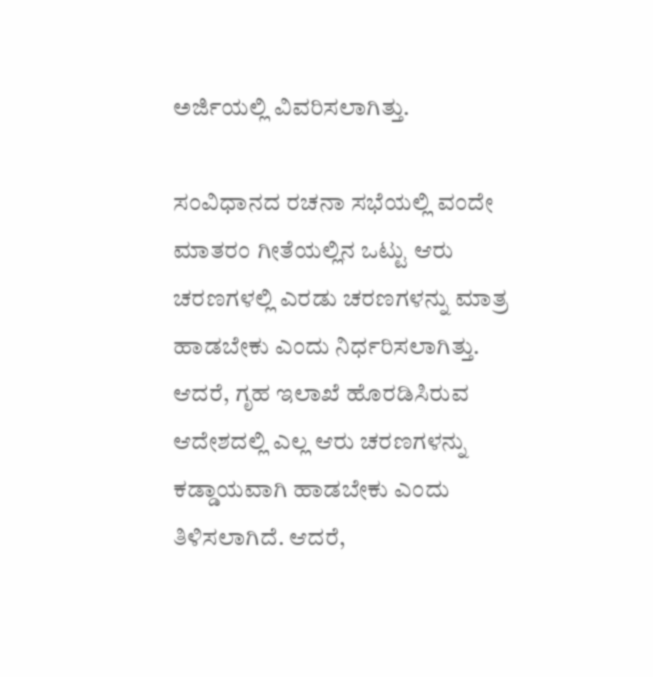ಅರ್ಜಿಯಲ್ಲಿ ವಿವರಿಸಲಾಗಿತ್ತು.

ಸಂವಿಧಾನದ ರಚನಾ ಸಭೆಯಲ್ಲಿ ವಂದೇ ಮಾತರಂ ಗೀತೆಯಲ್ಲಿನ ಒಟ್ಟು ಆರು ಚರಣಗಳಲ್ಲಿ ಎರಡು ಚರಣಗಳನ್ನು ಮಾತ್ರ ಹಾಡಬೇಕು ಎಂದು ನಿರ್ಧರಿಸಲಾಗಿತ್ತು. ಆದರೆ, ಗೃಹ ಇಲಾಖೆ ಹೊರಡಿಸಿರುವ ಆದೇಶದಲ್ಲಿ ಎಲ್ಲ ಆರು ಚರಣಗಳನ್ನು ಕಡ್ಡಾಯವಾಗಿ ಹಾಡಬೇಕು ಎಂದು ತಿಳಿಸಲಾಗಿದೆ. ಆದರೆ,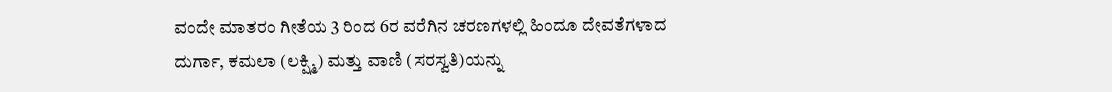ವಂದೇ ಮಾತರಂ ಗೀತೆಯ 3 ರಿಂದ 6ರ ವರೆಗಿನ ಚರಣಗಳಲ್ಲಿ ಹಿಂದೂ ದೇವತೆಗಳಾದ ದುರ್ಗಾ, ಕಮಲಾ (ಲಕ್ಷ್ಮಿ) ಮತ್ತು ವಾಣಿ (ಸರಸ್ವತಿ)ಯನ್ನು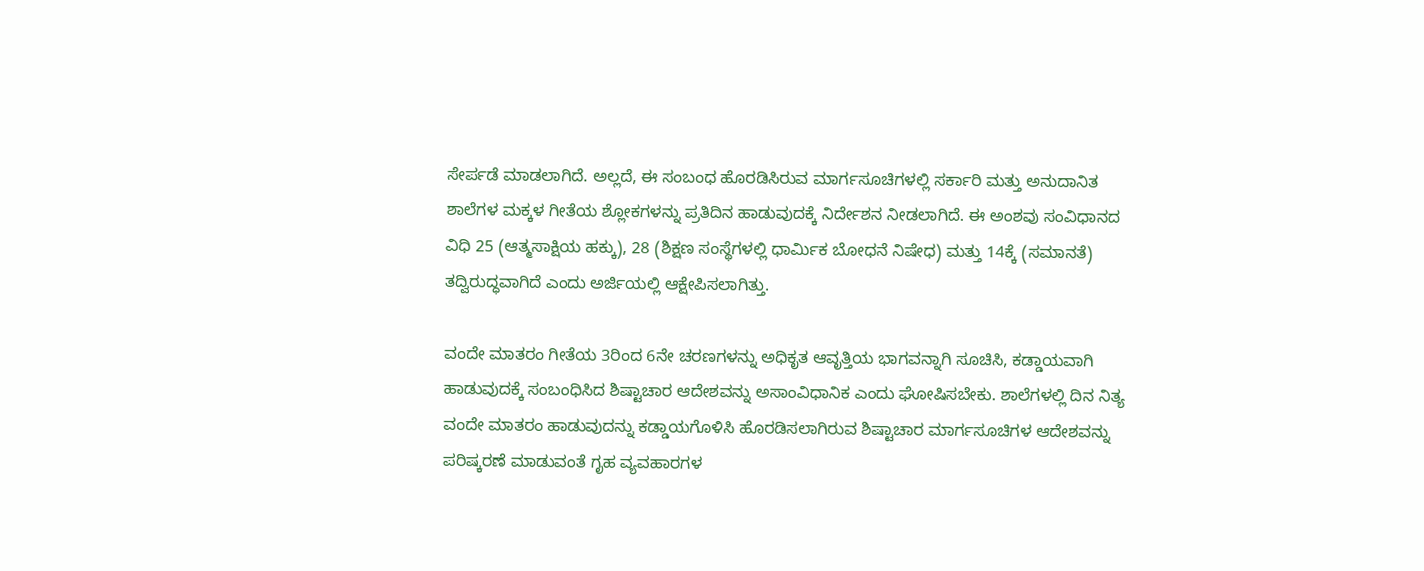ಸೇರ್ಪಡೆ ಮಾಡಲಾಗಿದೆ. ಅಲ್ಲದೆ, ಈ ಸಂಬಂಧ ಹೊರಡಿಸಿರುವ ಮಾರ್ಗಸೂಚಿಗಳಲ್ಲಿ ಸರ್ಕಾರಿ ಮತ್ತು ಅನುದಾನಿತ ಶಾಲೆಗಳ ಮಕ್ಕಳ ಗೀತೆಯ ಶ್ಲೋಕಗಳನ್ನು ಪ್ರತಿದಿನ ಹಾಡುವುದಕ್ಕೆ ನಿರ್ದೇಶನ ನೀಡಲಾಗಿದೆ. ಈ ಅಂಶವು ಸಂವಿಧಾನದ ವಿಧಿ 25 (ಆತ್ಮಸಾಕ್ಷಿಯ ಹಕ್ಕು), 28 (ಶಿಕ್ಷಣ ಸಂಸ್ಥೆಗಳಲ್ಲಿ ಧಾರ್ಮಿಕ ಬೋಧನೆ ನಿಷೇಧ) ಮತ್ತು 14ಕ್ಕೆ (ಸಮಾನತೆ) ತದ್ವಿರುದ್ಧವಾಗಿದೆ ಎಂದು ಅರ್ಜಿಯಲ್ಲಿ ಆಕ್ಷೇಪಿಸಲಾಗಿತ್ತು.

ವಂದೇ ಮಾತರಂ ಗೀತೆಯ 3ರಿಂದ 6ನೇ ಚರಣಗಳನ್ನು ಅಧಿಕೃತ ಆವೃತ್ತಿಯ ಭಾಗವನ್ನಾಗಿ ಸೂಚಿಸಿ, ಕಡ್ಡಾಯವಾಗಿ ಹಾಡುವುದಕ್ಕೆ ಸಂಬಂಧಿಸಿದ ಶಿಷ್ಟಾಚಾರ ಆದೇಶವನ್ನು ಅಸಾಂವಿಧಾನಿಕ ಎಂದು ಘೋಷಿಸಬೇಕು. ಶಾಲೆಗಳಲ್ಲಿ ದಿನ ನಿತ್ಯ ವಂದೇ ಮಾತರಂ ಹಾಡುವುದನ್ನು ಕಡ್ಡಾಯಗೊಳಿಸಿ ಹೊರಡಿಸಲಾಗಿರುವ ಶಿಷ್ಟಾಚಾರ ಮಾರ್ಗಸೂಚಿಗಳ ಆದೇಶವನ್ನು ಪರಿಷ್ಕರಣೆ ಮಾಡುವಂತೆ ಗೃಹ ವ್ಯವಹಾರಗಳ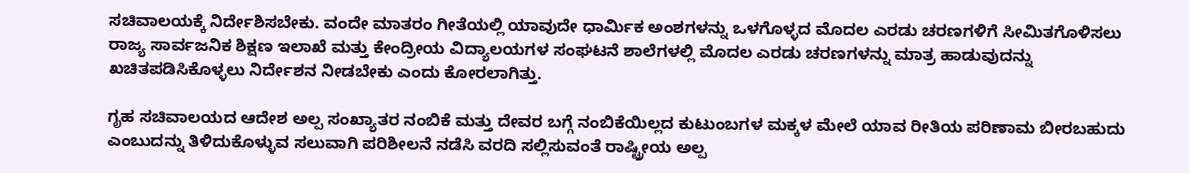ಸಚಿವಾಲಯಕ್ಕೆ ನಿರ್ದೇಶಿಸಬೇಕು. ವಂದೇ ಮಾತರಂ ಗೀತೆಯಲ್ಲಿ ಯಾವುದೇ ಧಾರ್ಮಿಕ ಅಂಶಗಳನ್ನು ಒಳಗೊಳ್ಳದ ಮೊದಲ ಎರಡು ಚರಣಗಳಿಗೆ ಸೀಮಿತಗೊಳಿಸಲು ರಾಜ್ಯ ಸಾರ್ವಜನಿಕ ಶಿಕ್ಷಣ ಇಲಾಖೆ ಮತ್ತು ಕೇಂದ್ರೀಯ ವಿದ್ಯಾಲಯಗಳ ಸಂಘಟನೆ ಶಾಲೆಗಳಲ್ಲಿ ಮೊದಲ ಎರಡು ಚರಣಗಳನ್ನು ಮಾತ್ರ ಹಾಡುವುದನ್ನು ಖಚಿತಪಡಿಸಿಕೊಳ್ಳಲು ನಿರ್ದೇಶನ ನೀಡಬೇಕು ಎಂದು ಕೋರಲಾಗಿತ್ತು.

ಗೃಹ ಸಚಿವಾಲಯದ ಆದೇಶ ಅಲ್ಪ ಸಂಖ್ಯಾತರ ನಂಬಿಕೆ ಮತ್ತು ದೇವರ ಬಗ್ಗೆ ನಂಬಿಕೆಯಿಲ್ಲದ ಕುಟುಂಬಗಳ ಮಕ್ಕಳ ಮೇಲೆ ಯಾವ ರೀತಿಯ ಪರಿಣಾಮ ಬೀರಬಹುದು ಎಂಬುದನ್ನು ತಿಳಿದುಕೊಳ್ಳುವ ಸಲುವಾಗಿ ಪರಿಶೀಲನೆ ನಡೆಸಿ ವರದಿ ಸಲ್ಲಿಸುವಂತೆ ರಾಷ್ಟ್ರೀಯ ಅಲ್ಪ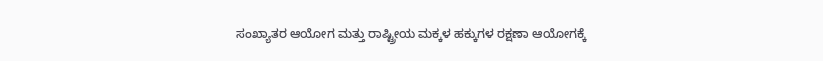ಸಂಖ್ಯಾತರ ಆಯೋಗ ಮತ್ತು ರಾಷ್ಟ್ರೀಯ ಮಕ್ಕಳ ಹಕ್ಕುಗಳ ರಕ್ಷಣಾ ಆಯೋಗಕ್ಕೆ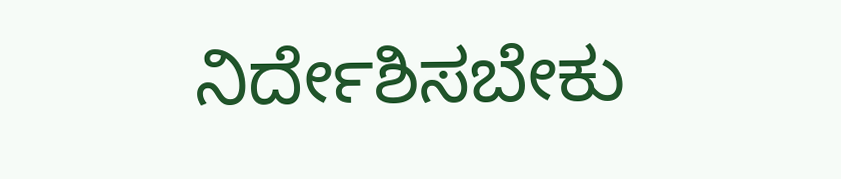ನಿರ್ದೇಶಿಸಬೇಕು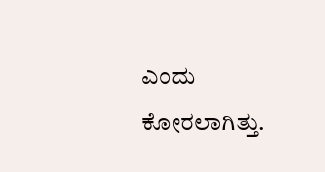ಎಂದು ಕೋರಲಾಗಿತ್ತು.